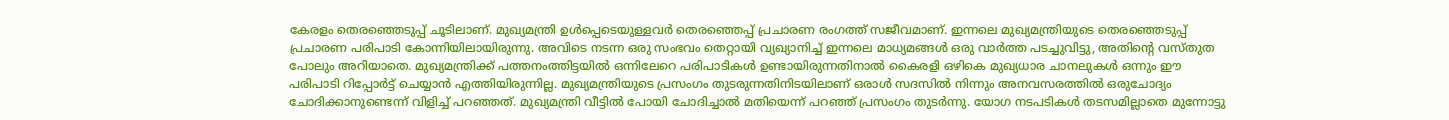കേരളം തെരഞ്ഞെടുപ്പ് ചൂടിലാണ്. മുഖ്യമന്ത്രി ഉൾപ്പെടെയുള്ളവർ തെരഞ്ഞെപ്പ് പ്രചാരണ രംഗത്ത് സജീവമാണ്. ഇന്നലെ മുഖ്യമന്ത്രിയുടെ തെരഞ്ഞെടുപ്പ് പ്രചാരണ പരിപാടി കോന്നിയിലായിരുന്നു. അവിടെ നടന്ന ഒരു സംഭവം തെറ്റായി വ്യഖ്യാനിച്ച് ഇന്നലെ മാധ്യമങ്ങൾ ഒരു വാർത്ത പടച്ചുവിട്ടു, അതിന്റെ വസ്തുത പോലും അറിയാതെ. മുഖ്യമന്ത്രിക്ക് പത്തനംത്തിട്ടയിൽ ഒന്നിലേറെ പരിപാടികൾ ഉണ്ടായിരുന്നതിനാൽ കൈരളി ഒഴികെ മുഖ്യധാര ചാനലുകൾ ഒന്നും ഈ പരിപാടി റിപ്പോർട്ട് ചെയ്യാൻ എത്തിയിരുന്നില്ല. മുഖ്യമന്ത്രിയുടെ പ്രസംഗം തുടരുന്നതിനിടയിലാണ് ഒരാൾ സദസിൽ നിന്നും അനവസരത്തിൽ ഒരുചോദ്യം ചോദിക്കാനുണ്ടെന്ന് വിളിച്ച് പറഞ്ഞത്. മുഖ്യമന്ത്രി വീട്ടിൽ പോയി ചോദിച്ചാൽ മതിയെന്ന് പറഞ്ഞ് പ്രസംഗം തുടർന്നു. യോഗ നടപടികൾ തടസമില്ലാതെ മുന്നോട്ടു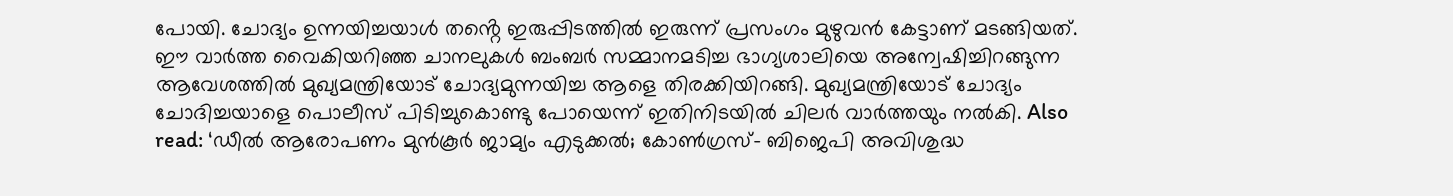പോയി. ചോദ്യം ഉന്നയിച്ചയാൾ തൻ്റെ ഇരുപ്പിടത്തിൽ ഇരുന്ന് പ്രസംഗം മുഴുവൻ കേട്ടാണ് മടങ്ങിയത്. ഈ വാർത്ത വൈകിയറിഞ്ഞ ചാനലുകൾ ബംബർ സമ്മാനമടിച്ച ഭാഗ്യശാലിയെ അന്വേഷിച്ചിറങ്ങുന്ന ആവേശത്തിൽ മുഖ്യമന്ത്രിയോട് ചോദ്യമുന്നയിച്ച ആളെ തിരക്കിയിറങ്ങി. മുഖ്യമന്ത്രിയോട് ചോദ്യം ചോദിച്ചയാളെ പൊലീസ് പിടിച്ചുകൊണ്ടു പോയെന്ന് ഇതിനിടയിൽ ചിലർ വാർത്തയും നൽകി. Also read: ‘ഡീൽ ആരോപണം മുൻകൂർ ജാമ്യം എടുക്കൽ; കോൺഗ്രസ്- ബിജെപി അവിശുദ്ധ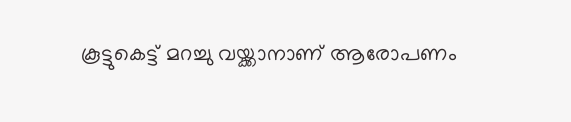കൂട്ടുകെട്ട് മറച്ചു വയ്ക്കാനാണ് ആരോപണം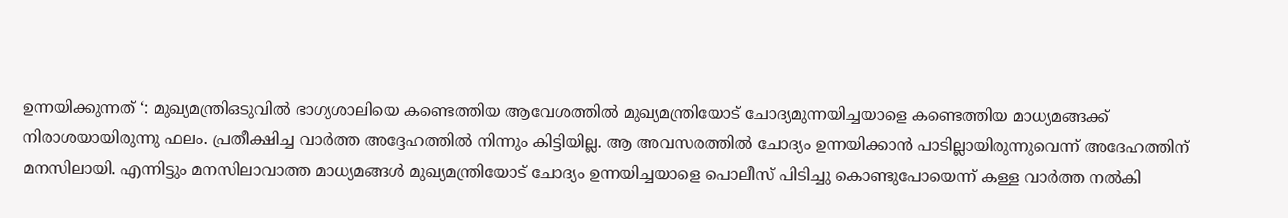ഉന്നയിക്കുന്നത് ‘: മുഖ്യമന്ത്രിഒടുവിൽ ഭാഗ്യശാലിയെ കണ്ടെത്തിയ ആവേശത്തിൽ മുഖ്യമന്ത്രിയോട് ചോദ്യമുന്നയിച്ചയാളെ കണ്ടെത്തിയ മാധ്യമങ്ങക്ക് നിരാശയായിരുന്നു ഫലം. പ്രതീക്ഷിച്ച വാർത്ത അദ്ദേഹത്തിൽ നിന്നും കിട്ടിയില്ല. ആ അവസരത്തിൽ ചോദ്യം ഉന്നയിക്കാൻ പാടില്ലായിരുന്നുവെന്ന് അദേഹത്തിന് മനസിലായി. എന്നിട്ടും മനസിലാവാത്ത മാധ്യമങ്ങൾ മുഖ്യമന്ത്രിയോട് ചോദ്യം ഉന്നയിച്ചയാളെ പൊലീസ് പിടിച്ചു കൊണ്ടുപോയെന്ന് കള്ള വാർത്ത നൽകി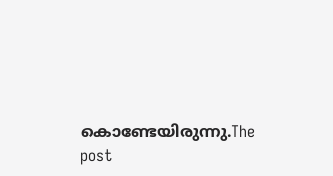കൊണ്ടേയിരുന്നു.The post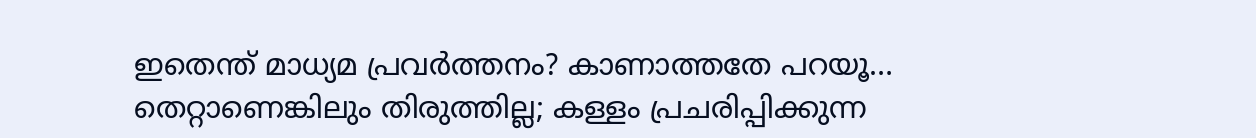ഇതെന്ത് മാധ്യമ പ്രവർത്തനം? കാണാത്തതേ പറയൂ… തെറ്റാണെങ്കിലും തിരുത്തില്ല; കള്ളം പ്രചരിപ്പിക്കുന്ന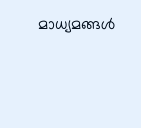മാധ്യമങ്ങൾ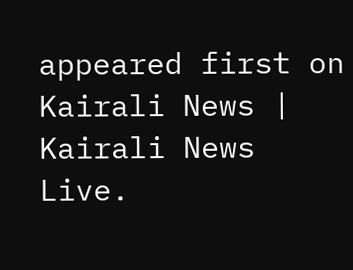appeared first on Kairali News | Kairali News Live.